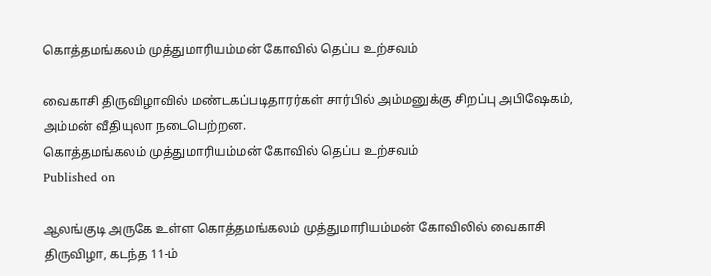கொத்தமங்கலம் முத்துமாரியம்மன் கோவில் தெப்ப உற்சவம்

வைகாசி திருவிழாவில் மண்டகப்படிதாரர்கள் சார்பில் அம்மனுக்கு சிறப்பு அபிஷேகம், அம்மன் வீதியுலா நடைபெற்றன.
கொத்தமங்கலம் முத்துமாரியம்மன் கோவில் தெப்ப உற்சவம்
Published on

ஆலங்குடி அருகே உள்ள கொத்தமங்கலம் முத்துமாரியம்மன் கோவிலில் வைகாசி திருவிழா, கடந்த 11-ம்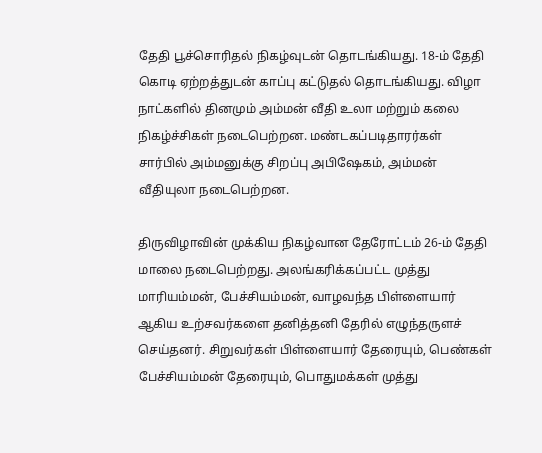தேதி பூச்சொரிதல் நிகழ்வுடன் தொடங்கியது. 18-ம் தேதி கொடி ஏற்றத்துடன் காப்பு கட்டுதல் தொடங்கியது. விழா நாட்களில் தினமும் அம்மன் வீதி உலா மற்றும் கலை நிகழ்ச்சிகள் நடைபெற்றன. மண்டகப்படிதாரர்கள் சார்பில் அம்மனுக்கு சிறப்பு அபிஷேகம், அம்மன் வீதியுலா நடைபெற்றன.

திருவிழாவின் முக்கிய நிகழ்வான தேரோட்டம் 26-ம் தேதி மாலை நடைபெற்றது. அலங்கரிக்கப்பட்ட முத்து மாரியம்மன், பேச்சியம்மன், வாழவந்த பிள்ளையார் ஆகிய உற்சவர்களை தனித்தனி தேரில் எழுந்தருளச் செய்தனர். சிறுவர்கள் பிள்ளையார் தேரையும், பெண்கள் பேச்சியம்மன் தேரையும், பொதுமக்கள் முத்து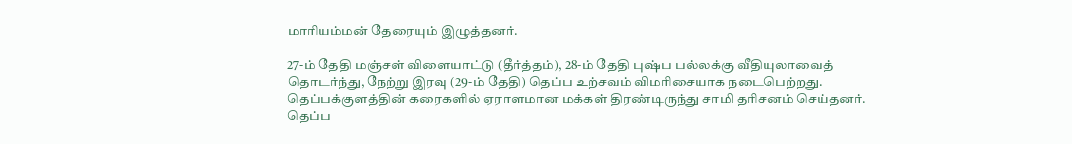மாரியம்மன் தேரையும் இழுத்தனர்.

27-ம் தேதி மஞ்சள் விளையாட்டு (தீர்த்தம்), 28-ம் தேதி புஷ்ப பல்லக்கு வீதியுலாவைத் தொடர்ந்து, நேற்று இரவு (29-ம் தேதி) தெப்ப உற்சவம் விமரிசையாக நடைபெற்றது. தெப்பக்குளத்தின் கரைகளில் ஏராளமான மக்கள் திரண்டிருந்து சாமி தரிசனம் செய்தனர். தெப்ப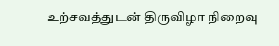உற்சவத்துடன் திருவிழா நிறைவு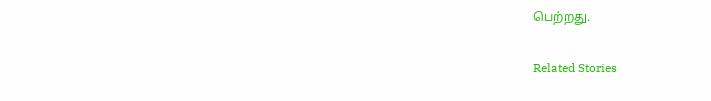பெற்றது.

Related Stories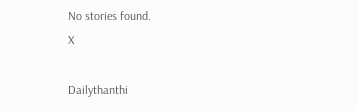No stories found.
X

Dailythanthi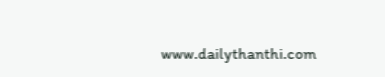www.dailythanthi.com